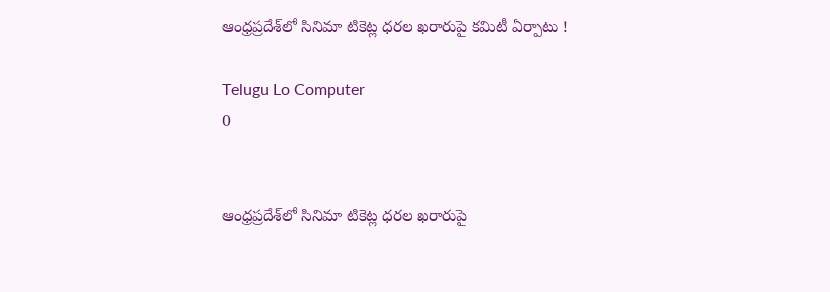ఆంధ్రప్రదేశ్‌లో సినిమా టికెట్ల ధరల ఖరారుపై కమిటీ ఏర్పాటు !

Telugu Lo Computer
0


ఆంధ్రప్రదేశ్‌లో సినిమా టికెట్ల ధరల ఖరారుపై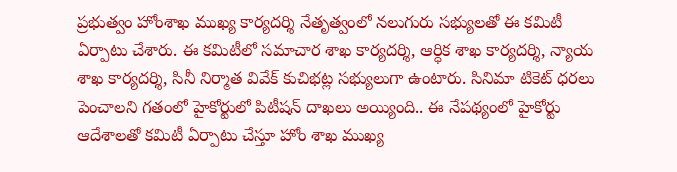ప్రభుత్వం హోంశాఖ ముఖ్య కార్యదర్శి నేతృత్వంలో నలుగురు సభ్యులతో ఈ కమిటీ ఏర్పాటు చేశారు. ఈ కమిటీలో సమాచార శాఖ కార్యదర్శి, ఆర్ధిక శాఖ కార్యదర్శి, న్యాయ శాఖ కార్యదర్శి, సినీ నిర్మాత వివేక్ కుచిభట్ల సభ్యులుగా ఉంటారు. సినిమా టికెట్ ధరలు పెంచాలని గతంలో హైకోర్టులో పిటీషన్ దాఖలు అయ్యింది.. ఈ నేపథ్యంలో హైకోర్టు ఆదేశాలతో కమిటీ ఏర్పాటు చేస్తూ హోం శాఖ ముఖ్య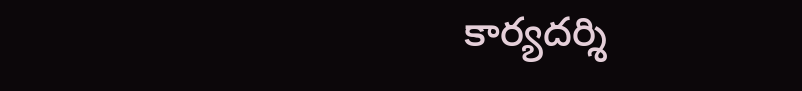కార్యదర్శి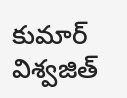కుమార్ విశ్వజిత్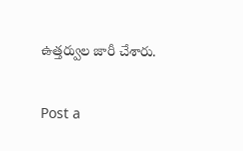ఉత్తర్వుల జారీ చేశారు.

Post a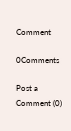Comment

0Comments

Post a Comment (0)